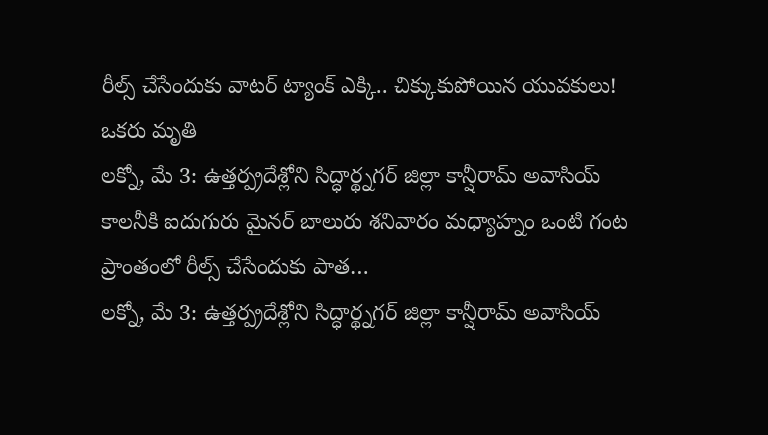రీల్స్ చేసేందుకు వాటర్ ట్యాంక్ ఎక్కి.. చిక్కుకుపోయిన యువకులు! ఒకరు మృతి
లక్నో, మే 3: ఉత్తర్ప్రదేశ్లోని సిద్ధార్థ్నగర్ జిల్లా కాన్షీరామ్ అవాసియ్ కాలనీకి ఐదుగురు మైనర్ బాలురు శనివారం మధ్యాహ్నం ఒంటి గంట ప్రాంతంలో రీల్స్ చేసేందుకు పాత…
లక్నో, మే 3: ఉత్తర్ప్రదేశ్లోని సిద్ధార్థ్నగర్ జిల్లా కాన్షీరామ్ అవాసియ్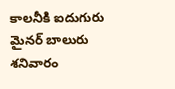కాలనీకి ఐదుగురు మైనర్ బాలురు శనివారం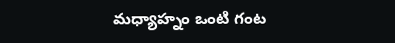మధ్యాహ్నం ఒంటి గంట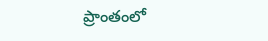ప్రాంతంలో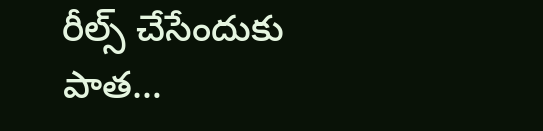రీల్స్ చేసేందుకు పాత…